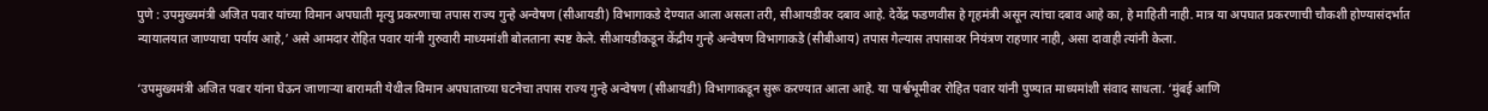पुणे : उपमुख्यमंत्री अजित पवार यांच्या विमान अपघाती मृत्यु प्रकरणाचा तपास राज्य गुन्हे अन्वेषण (सीआयडी) विभागाकडे देण्यात आला असला तरी, सीआयडीवर दबाव आहे. देवेंद्र फडणवीस हे गृहमंत्री असून त्यांचा दबाव आहे का, हे माहिती नाही. मात्र या अपघात प्रकरणाची चौकशी होण्यासंदर्भात न्यायालयात जाण्याचा पर्याय आहे,’ असे आमदार रोहित पवार यांनी गुरुवारी माध्यमांशी बोलताना स्पष्ट केले. सीआयडीकडून केंद्रीय गुन्हे अन्वेषण विभागाकडे (सीबीआय) तपास गेल्यास तपासावर नियंत्रण राहणार नाही, असा दावाही त्यांनी केला.

‘उपमुख्यमंत्री अजित पवार यांना घेऊन जाणाऱ्या बारामती येथील विमान अपघाताच्या घटनेचा तपास राज्य गुन्हे अन्वेषण (सीआयडी) विभागाकडून सुरू करण्यात आला आहे. या पार्श्वभूमीवर रोहित पवार यांनी पुण्यात माध्यमांशी संवाद साधला. ‘मुंबई आणि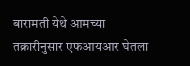बारामती येथे आमच्या तक्रारीनुसार एफआयआर घेतला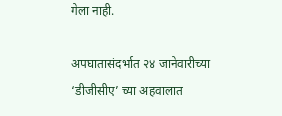गेला नाही.

अपघातासंदर्भात २४ जानेवारीच्या ‘डीजीसीए’ च्या अहवालात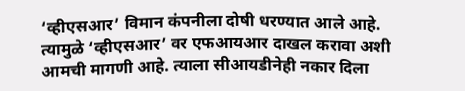‘व्हीएसआर’ विमान कंपनीला दोषी धरण्यात आले आहे. त्यामुळे ‘व्हीएसआर’ वर एफआयआर दाखल करावा अशी आमची मागणी आहे. त्याला सीआयडीनेही नकार दिला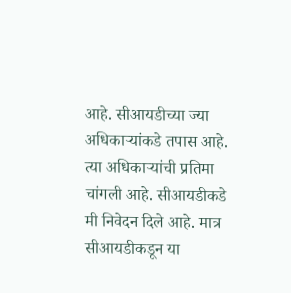आहे. सीआयडीच्या ज्या अधिकाऱ्यांकडे तपास आहे. त्या अधिकाऱ्यांची प्रतिमा चांगली आहे. सीआयडीकडे मी निवेदन दिले आहे. मात्र सीआयडीकडून या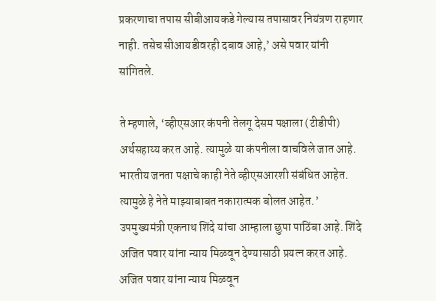प्रकरणाचा तपास सीबीआयकडे गेल्यास तपासावर नियंत्रण राहणार नाही. तसेच सीआयडीवरही दबाव आहे,’ असे पवार यांनी सांगितले.

ते म्हणाले, ‘व्हीएसआर कंपनी तेलगू देसम पक्षाला (टीडीपी) अर्थसहाय्य करत आहे. त्यामुळे या कंपनीला वाचविले जात आहे. भारतीय जनता पक्षाचे काही नेते व्हीएसआरशी संबंधित आहेत. त्यामुळे हे नेते माझ्याबाबत नकारात्मक बोलत आहेत.’ उपमुख्यमंत्री एकनाथ शिंदे यांचा आम्हाला छुपा पाठिंबा आहे. शिंदे अजित पवार यांना न्याय मिळवून देण्यासाठी प्रयत्न करत आहे. अजित पवार यांना न्याय मिळवून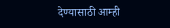देण्यासाठी आम्ही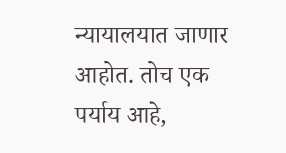न्यायालयात जाणार आहोत. तोच एक पर्याय आहे,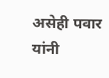असेही पवार यांनी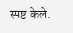स्पष्ट केले.